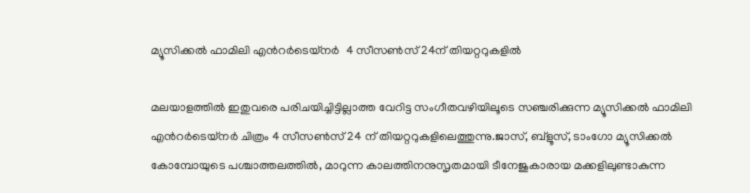മ്യൂസിക്കൽ ഫാമിലി എന്‍റർടെയ്നർ  4 സീസൺസ് 24ന് തിയറ്ററുകളിൽ

മലയാളത്തിൽ ഇതുവരെ പരിചയിച്ചിട്ടില്ലാത്ത വേറിട്ട സംഗീതവഴിയിലൂടെ സഞ്ചരിക്കുന്ന മ്യൂസിക്കൽ ഫാമിലി എന്‍റർടെയ്നർ ചിത്രം 4 സീസൺസ് 24 ന് തിയറ്ററുകളിലെത്തുന്നു.ജാസ്, ബ്ളൂസ്, ടാംഗോ മ്യൂസിക്കൽ കോമ്പോയുടെ പശ്ചാത്തലത്തിൽ, മാറുന്ന കാലത്തിനനുസൃതമായി ടീനേജുകാരായ മക്കളിലുണ്ടാകുന്ന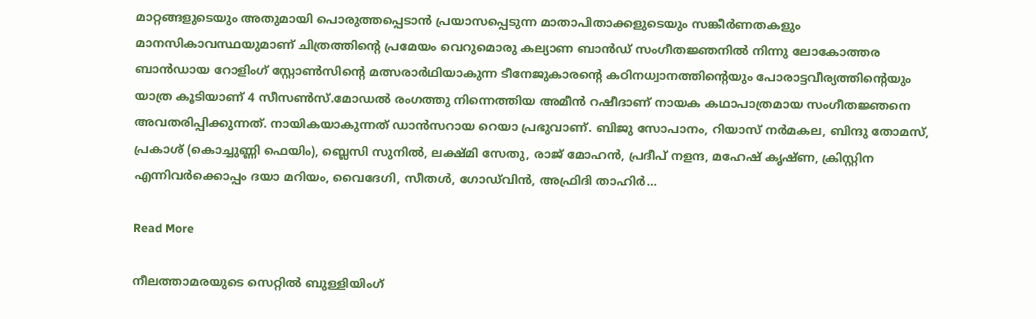മാറ്റങ്ങളുടെയും അതുമായി പൊരുത്തപ്പെടാൻ പ്രയാസപ്പെടുന്ന മാതാപിതാക്കളുടെയും സങ്കീർണതകളും മാനസികാവസ്ഥയുമാണ് ചിത്രത്തിന്‍റെ പ്രമേയം വെറുമൊരു കല്യാണ ബാൻഡ് സംഗീതജ്ഞനിൽ നിന്നു ലോകോത്തര ബാൻഡായ റോളിംഗ് സ്റ്റോൺസിന്‍റെ മത്സരാർഥിയാകുന്ന ടീനേജുകാരന്‍റെ കഠിനധ്വാനത്തിന്‍റെയും പോരാട്ടവീര്യത്തിന്‍റെയും യാത്ര കൂടിയാണ് 4 സീസൺസ്.മോഡൽ രംഗത്തു നിന്നെത്തിയ അമീൻ റഷീദാണ് നായക കഥാപാത്രമായ സംഗീതജ്ഞനെ അവതരിപ്പിക്കുന്നത്. നായികയാകുന്നത് ഡാൻസറായ റെയാ പ്രഭുവാണ്. ബിജു സോപാനം, റിയാസ് നർമകല, ബിന്ദു തോമസ്, പ്രകാശ് (കൊച്ചുണ്ണി ഫെയിം), ബ്ലെസി സുനിൽ, ലക്ഷ്മി സേതു, രാജ് മോഹൻ, പ്രദീപ് നളന്ദ, മഹേഷ് കൃഷ്ണ, ക്രിസ്റ്റിന എന്നിവർക്കൊപ്പം ദയാ മറിയം, വൈദേഗി, സീതൾ, ഗോഡ്‌വിൻ, അഫ്രിദി താഹിർ…

Read More

നീലത്താമരയുടെ സെറ്റിൽ ബുള്ളിയിംഗ്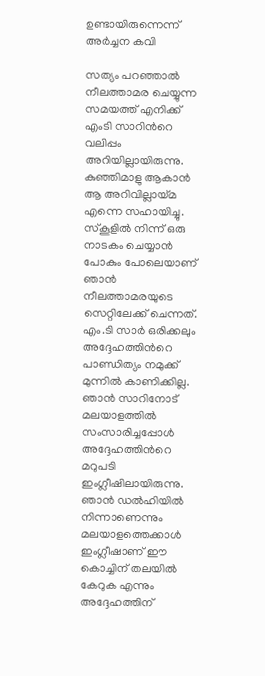ഉണ്ടായിരുന്നെന്ന് അർച്ചന കവി

സത്യം പറഞ്ഞാല്‍ നീലത്താമര ചെയ്യുന്ന സമയത്ത് എനിക്ക് എംടി സാറിന്‍റെ വലിപ്പം അറിയില്ലായിരുന്നു. കുഞ്ഞിമാളു ആകാന്‍ ആ അറിവില്ലായ്മ എന്നെ സഹായിച്ചു. സ്‌കൂളില്‍ നിന്ന് ഒരു നാടകം ചെയ്യാന്‍ പോകും പോലെയാണ് ഞാന്‍ നീലത്താമരയുടെ സെറ്റിലേക്ക് ചെന്നത്. എം.ടി സാര്‍ ഒരിക്കലും അദ്ദേഹത്തിന്‍റെ പാണ്ഡിത്യം നമുക്ക് മുന്നില്‍ കാണിക്കില്ല. ഞാന്‍ സാറിനോട് മലയാളത്തില്‍ സംസാരിച്ചപ്പോള്‍ അദ്ദേഹത്തിന്‍റെ മറുപടി ഇംഗ്ലീഷിലായിരുന്നു. ഞാന്‍ ഡല്‍ഹിയില്‍ നിന്നാണെന്നും മലയാളത്തെക്കാള്‍ ഇംഗ്ലീഷാണ് ഈ കൊച്ചിന് തലയില്‍ കേറുക എന്നും അദ്ദേഹത്തിന്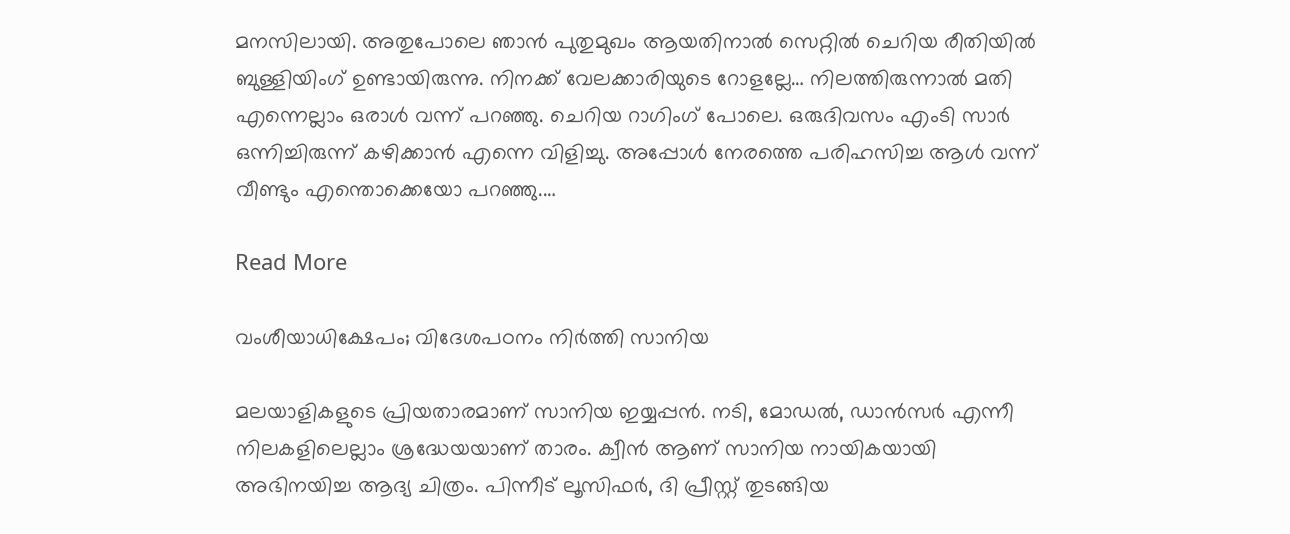മനസിലായി. അതുപോലെ ഞാന്‍ പുതുമുഖം ആയതിനാല്‍ സെറ്റില്‍ ചെറിയ രീതിയില്‍ ബുള്ളിയിംഗ് ഉണ്ടായിരുന്നു. നിനക്ക് വേലക്കാരിയുടെ റോളല്ലേ… നിലത്തിരുന്നാല്‍ മതി എന്നെല്ലാം ഒരാള്‍ വന്ന് പറഞ്ഞു. ചെറിയ റാഗിംഗ് പോലെ. ഒരുദിവസം എംടി സാര്‍ ഒന്നിച്ചിരുന്ന് കഴിക്കാന്‍ എന്നെ വിളിച്ചു. അപ്പോള്‍ നേരത്തെ പരിഹസിച്ച ആള്‍ വന്ന് വീണ്ടും എന്തൊക്കെയോ പറഞ്ഞു.…

Read More

വംശീയാധിക്ഷേപം; വിദേശപഠനം നിർത്തി സാനിയ

മലയാളികളുടെ പ്രിയതാരമാണ് സാനിയ ഇയ്യപ്പൻ. നടി, മോഡല്‍, ഡാന്‍സര്‍ എന്നീ നിലകളിലെല്ലാം ശ്രദ്ധേയയാണ് താരം. ക്വീന്‍ ആണ് സാനിയ നായികയായി അഭിനയിച്ച ആദ്യ ചിത്രം. പിന്നീട് ലൂസിഫര്‍, ദി പ്രീസ്റ്റ് തുടങ്ങിയ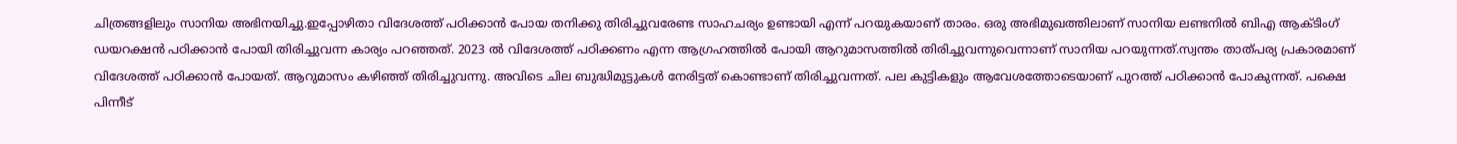ചിത്രങ്ങളിലും സാനിയ അഭിനയിച്ചു.ഇപ്പോഴിതാ വിദേശത്ത് പഠിക്കാന്‍ പോയ തനിക്കു തിരിച്ചുവരേണ്ട സാഹചര്യം ഉണ്ടായി എന്ന് പറയുകയാണ് താരം. ഒരു അഭിമുഖത്തിലാണ് സാനിയ ലണ്ടനില്‍ ബിഎ ആക്ടിംഗ് ഡയറക്ഷന്‍ പഠിക്കാന്‍ പോയി തിരിച്ചുവന്ന കാര്യം പറഞ്ഞത്. 2023 ല്‍ വിദേശത്ത് പഠിക്കണം എന്ന ആഗ്രഹത്തില്‍ പോയി ആറുമാസത്തില്‍ തിരിച്ചുവന്നുവെന്നാണ് സാനിയ പറയുന്നത്.സ്വന്തം താത്പര്യ പ്രകാരമാണ് വിദേശത്ത് പഠിക്കാന്‍ പോയത്. ആറുമാസം കഴിഞ്ഞ് തിരിച്ചുവന്നു. അവിടെ ചില ബുദ്ധിമുട്ടുകള്‍ നേരിട്ടത് കൊണ്ടാണ് തിരിച്ചുവന്നത്. പല കുട്ടികളും ആവേശത്തോടെയാണ് പുറത്ത് പഠിക്കാന്‍ പോകുന്നത്. പക്ഷെ പിന്നീട്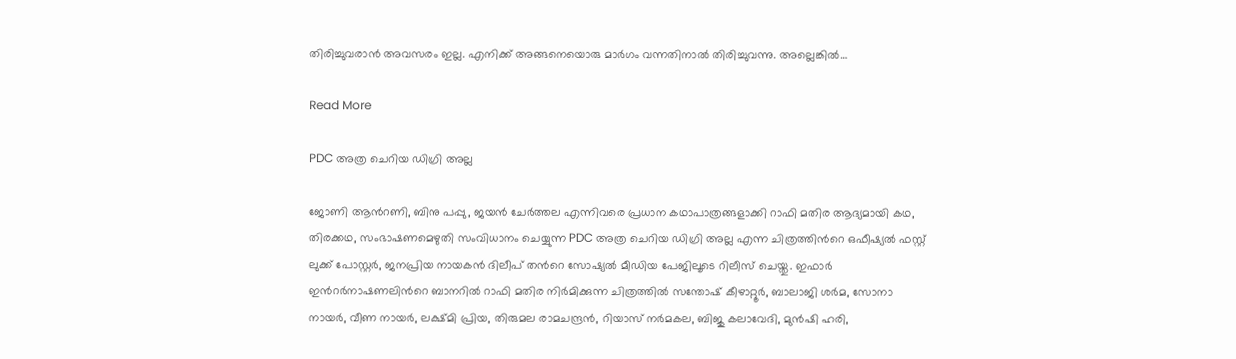തിരിച്ചുവരാന്‍ അവസരം ഇല്ല. എനിക്ക് അങ്ങനെയൊരു മാര്‍ഗം വന്നതിനാല്‍ തിരിച്ചുവന്നു. അല്ലെങ്കില്‍…

Read More

PDC അത്ര ചെറിയ ഡിഗ്രി അല്ല

ജോണി ആന്‍റണി, ബിനു പപ്പു, ജയന്‍ ചേര്‍ത്തല എന്നിവരെ പ്രധാന കഥാപാത്രങ്ങളാക്കി റാഫി മതിര ആദ്യമായി കഥ, തിരക്കഥ, സംഭാഷണമെഴുതി സംവിധാനം ചെയ്യുന്ന PDC അത്ര ചെറിയ ഡിഗ്രി അല്ല എന്ന ചിത്രത്തിന്‍റെ ഒഫീഷ്യൽ ഫസ്റ്റ് ലുക്ക് പോസ്റ്റർ, ജനപ്രിയ നായകൻ ദിലീപ് തന്‍റെ സോഷ്യൽ മീഡിയ പേജിലൂടെ റിലീസ് ചെയ്തു. ഇഫാര്‍ ഇന്‍റര്‍നാഷണലിന്‍റെ ബാനറില്‍ റാഫി മതിര നിർമിക്കുന്ന ചിത്രത്തിൽ സന്തോഷ്‌ കീഴാറ്റൂര്‍, ബാലാജി ശര്‍മ, സോനാ നായര്‍, വീണ നായര്‍, ലക്ഷ്മി പ്രിയ, തിരുമല രാമചന്ദ്രന്‍, റിയാസ് നര്‍മകല, ബിജു കലാവേദി, മുന്‍ഷി ഹരി,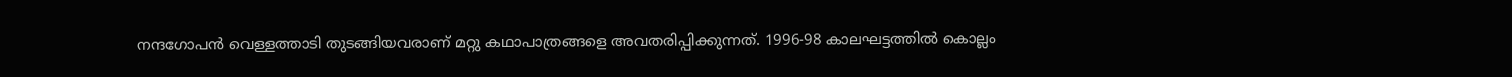നന്ദഗോപന്‍ വെള്ളത്താടി തുടങ്ങിയവരാണ് മറ്റു കഥാപാത്രങ്ങളെ അവതരിപ്പിക്കുന്നത്. 1996-98 കാലഘട്ടത്തില്‍ കൊല്ലം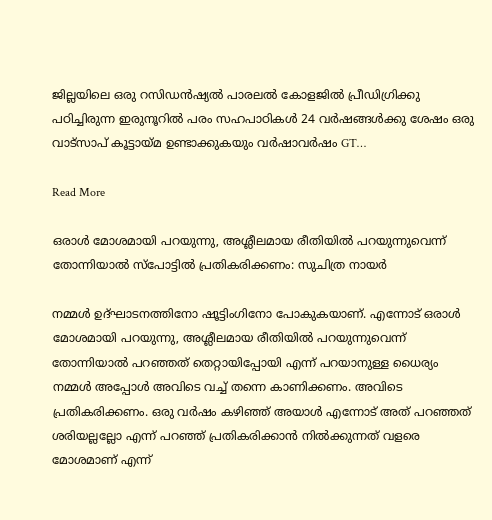ജില്ലയിലെ ഒരു റസിഡന്‍ഷ്യല്‍ പാരലല്‍ കോളജില്‍ പ്രീഡിഗ്രിക്കു പഠിച്ചിരുന്ന ഇരുനൂറില്‍ പരം സഹപാഠികള്‍ 24 വര്‍ഷങ്ങള്‍ക്കു ശേഷം ഒരു വാട്സാപ് കൂട്ടായ്മ ഉണ്ടാക്കുകയും വര്‍ഷാവര്‍ഷം GT…

Read More

ഒരാള്‍ മോശമായി പറയുന്നു, അശ്ലീലമായ രീതിയില്‍ പറയുന്നുവെന്ന് തോന്നിയാല്‍ സ്പോട്ടിൽ പ്രതികരിക്കണം: സുചിത്ര നായർ

നമ്മള്‍ ഉദ്ഘാടനത്തിനോ ഷൂട്ടിംഗിനോ പോകുകയാണ്. എന്നോട് ഒരാള്‍ മോശമായി പറയുന്നു, അശ്ലീലമായ രീതിയില്‍ പറയുന്നുവെന്ന് തോന്നിയാല്‍ പറഞ്ഞത് തെറ്റായിപ്പോയി എന്ന് പറയാനുള്ള ധൈര്യം നമ്മള്‍ അപ്പോള്‍ അവിടെ വച്ച് തന്നെ കാണിക്കണം. അവിടെ പ്രതികരിക്കണം. ഒരു വര്‍ഷം കഴിഞ്ഞ് അയാള്‍ എന്നോട് അത് പറഞ്ഞത് ശരിയല്ലല്ലോ എന്ന് പറഞ്ഞ് പ്രതികരിക്കാന്‍ നില്‍ക്കുന്നത് വളരെ മോശമാണ് എന്ന്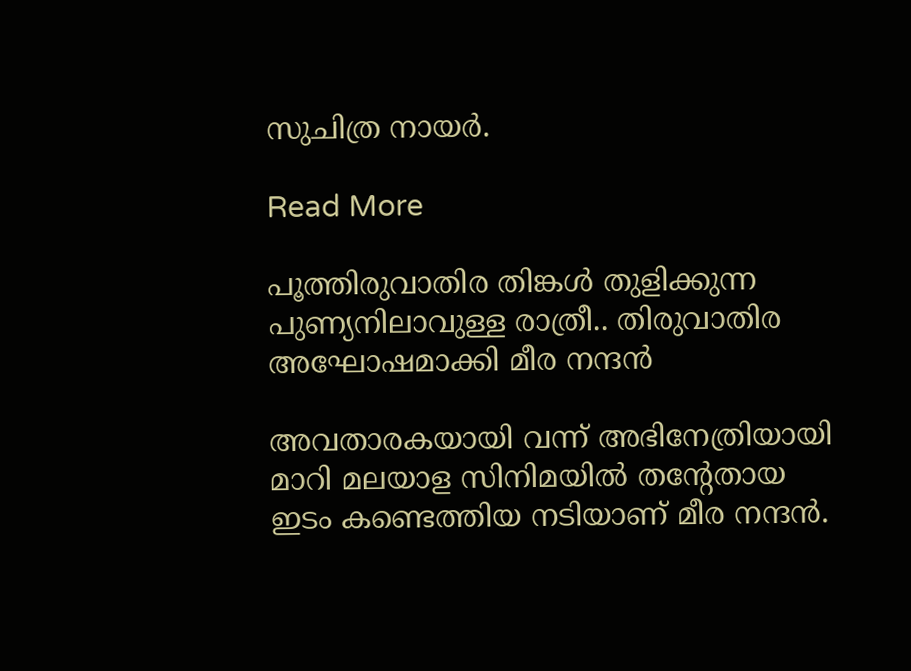സുചിത്ര നായർ.

Read More

പൂത്തിരുവാതിര തിങ്കൾ തുളിക്കുന്ന പുണ്യനിലാവുള്ള രാത്രീ.. തിരുവാതിര അഘോഷമാക്കി മീര നന്ദൻ

അവതാരകയായി വന്ന് അഭിനേത്രിയായി മാറി മലയാള സിനിമയിൽ തന്‍റേതായ ഇടം കണ്ടെത്തിയ നടിയാണ് മീര നന്ദൻ.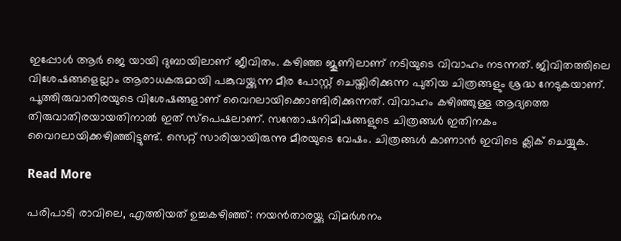ഇപ്പോള്‍ ആര്‍ ജെ യായി ദുബായിലാണ് ജീവിതം. കഴിഞ്ഞ ജൂണിലാണ് നടിയുടെ വിവാഹം നടന്നത്. ജിവിതത്തിലെ വിശേഷങ്ങളെല്ലാം ആരാധകരുമായി പങ്കുവയ്ക്കുന്ന മീര പോസ്റ്റ് ചെയ്തിരിക്കുന്ന പുതിയ ചിത്രങ്ങളും ശ്രദ്ധ നേടുകയാണ്. പൂത്തിരുവാതിരയുടെ വിശേഷങ്ങളാണ് വൈറലായിക്കൊണ്ടിരിക്കുന്നത്. വിവാഹം കഴിഞ്ഞുള്ള ആദ്യത്തെ തിരുവാതിരയായതിനാല്‍ ഇത് സ്‌പെഷലാണ്. സന്തോഷനിമിഷങ്ങളുടെ ചിത്രങ്ങള്‍ ഇതിനകം വൈറലായിക്കഴിഞ്ഞിട്ടുണ്ട്. സെറ്റ് സാരിയായിരുന്നു മീരയുടെ വേഷം. ചിത്രങ്ങൾ കാണാൻ ഇവിടെ ക്ലിക് ചെയ്യുക.

Read More

പരിപാടി രാവിലെ, എത്തിയത് ഉച്ചകഴിഞ്ഞ്: നയൻതാരയ്ക്കു വിമർശനം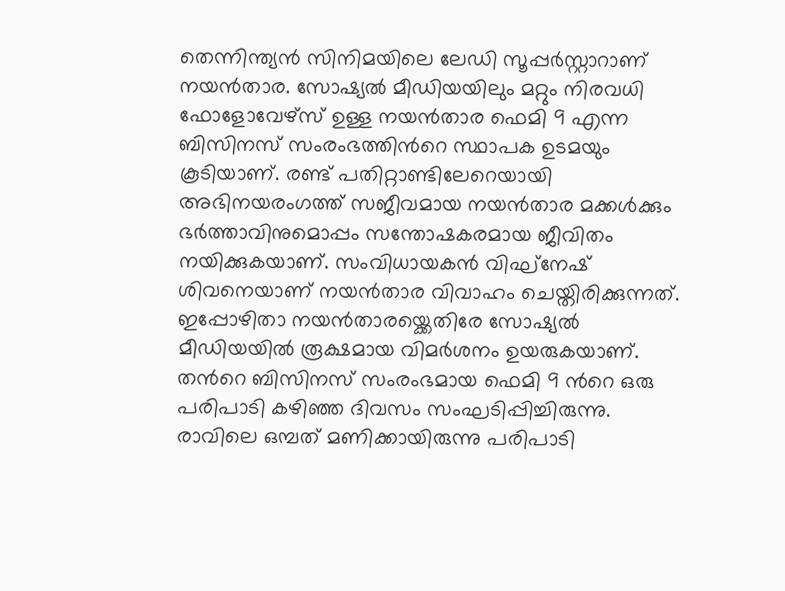തെന്നിന്ത്യന്‍ സിനിമയിലെ ലേഡി സൂപ്പര്‍സ്റ്റാറാണ് നയന്‍താര. സോഷ്യല്‍ മീഡിയയിലും മറ്റും നിരവധി ഫോളോവേഴ്‌സ് ഉള്ള നയന്‍താര ഫെമി 9 എന്ന ബിസിനസ് സംരംഭത്തിന്‍റെ സ്ഥാപക ഉടമയും കൂടിയാണ്. രണ്ട് പതിറ്റാണ്ടിലേറെയായി അഭിനയരംഗത്ത് സജീവമായ നയന്‍താര മക്കള്‍ക്കും ഭര്‍ത്താവിനുമൊപ്പം സന്തോഷകരമായ ജീവിതം നയിക്കുകയാണ്. സംവിധായകന്‍ വിഘ്‌നേഷ് ശിവനെയാണ് നയന്‍താര വിവാഹം ചെയ്തിരിക്കുന്നത്. ഇപ്പോഴിതാ നയന്‍താരയ്ക്കെതിരേ സോഷ്യല്‍ മീഡിയയില്‍ രൂക്ഷമായ വിമര്‍ശനം ഉയരുകയാണ്. തന്‍റെ ബിസിനസ് സംരംഭമായ ഫെമി 9 ന്‍റെ ഒരു പരിപാടി കഴിഞ്ഞ ദിവസം സംഘടിപ്പിച്ചിരുന്നു. രാവിലെ ഒമ്പത് മണിക്കായിരുന്നു പരിപാടി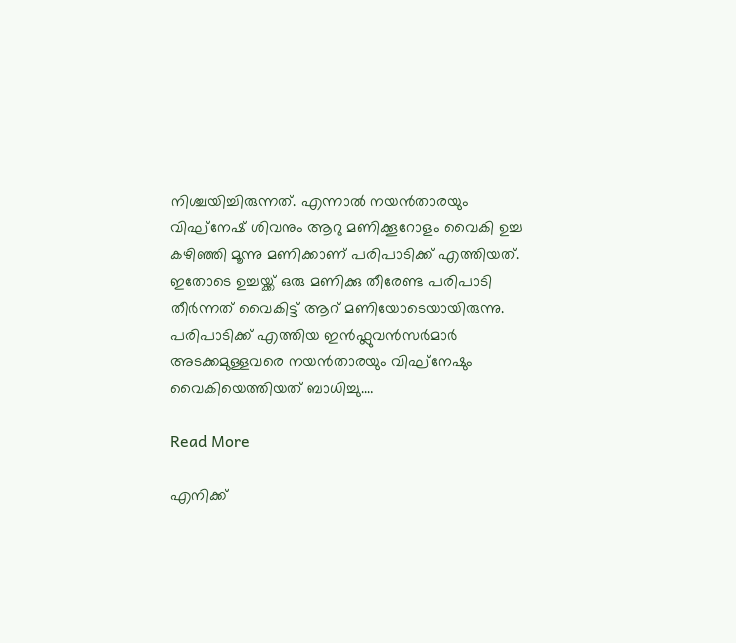നിശ്ചയിച്ചിരുന്നത്. എന്നാല്‍ നയന്‍താരയും വിഘ്‌നേഷ് ശിവനും ആറു മണിക്കൂറോളം വൈകി ഉച്ച കഴിഞ്ഞി മൂന്നു മണിക്കാണ് പരിപാടിക്ക് എത്തിയത്. ഇതോടെ ഉച്ചയ്ക്ക് ഒരു മണിക്കു തീരേണ്ട പരിപാടി തീര്‍ന്നത് വൈകിട്ട് ആറ് മണിയോടെയായിരുന്നു. പരിപാടിക്ക് എത്തിയ ഇന്‍ഫ്ലുവന്‍സര്‍മാര്‍ അടക്കമുള്ളവരെ നയന്‍താരയും വിഘ്‌നേഷും വൈകിയെത്തിയത് ബാധിച്ചു.…

Read More

എനിക്ക്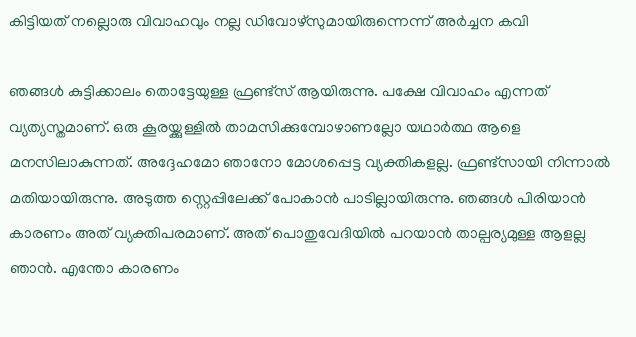കിട്ടിയത് നല്ലൊരു വിവാഹവും നല്ല ഡിവോഴ്സുമായിരുന്നെന്ന് അർച്ചന കവി

ഞങ്ങൾ കുട്ടിക്കാലം തൊട്ടേയുള്ള ഫ്രണ്ട്സ് ആയിരുന്നു. പക്ഷേ വിവാഹം എന്നത് വ്യത്യസ്തമാണ്. ഒരു കൂരയ്ക്കുള്ളിൽ താമസിക്കുമ്പോഴാണല്ലോ യഥാർത്ഥ ആളെ മനസിലാകുന്നത്. അദ്ദേഹമോ ഞാനോ മോശപ്പെട്ട വ്യക്തികളല്ല. ഫ്രണ്ട്സായി നിന്നാൽ മതിയായിരുന്നു. അടുത്ത സ്റ്റെപ്പിലേക്ക് പോകാൻ പാടില്ലായിരുന്നു. ഞങ്ങൾ പിരിയാൻ കാരണം അത് വ്യക്തിപരമാണ്. അത് പൊതുവേദിയിൽ പറയാൻ താല്പര്യമുള്ള ആളല്ല ഞാൻ. എന്തോ കാരണം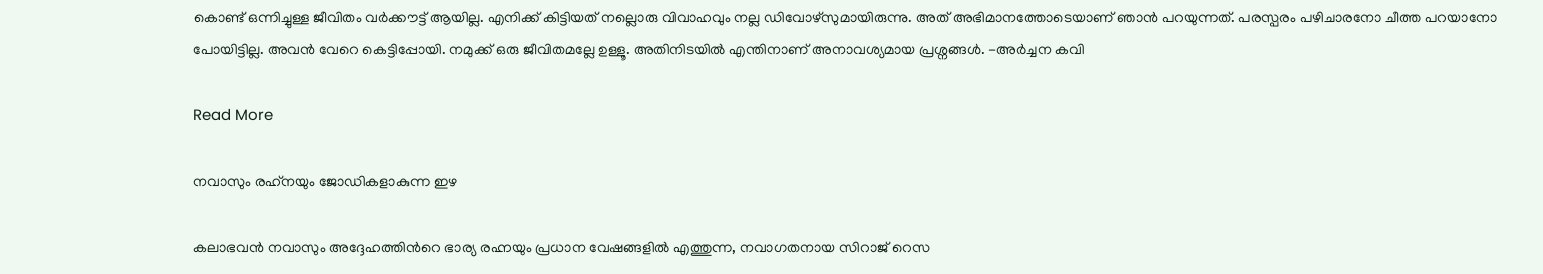കൊണ്ട് ഒന്നിച്ചുള്ള ജീവിതം വർക്കൗട്ട് ആയില്ല. എനിക്ക് കിട്ടിയത് നല്ലൊരു വിവാഹവും നല്ല ഡിവോഴ്സുമായിരുന്നു. അത് അഭിമാനത്തോടെയാണ് ഞാൻ പറയുന്നത്. പരസ്പരം പഴിചാരനോ ചീത്ത പറയാനോ പോയിട്ടില്ല. അവൻ വേറെ കെട്ടിപ്പോയി. നമുക്ക് ഒരു ജീവിതമല്ലേ ഉള്ളൂ. അതിനിടയിൽ എന്തിനാണ് അനാവശ്യമായ പ്രശ്നങ്ങൾ. -അർച്ചന കവി

Read More

നവാസും രഹ്‌നയും ജോഡികളാകുന്ന ഇഴ

കലാഭവൻ നവാസും അദ്ദേഹത്തിന്‍റെ ഭാര്യ രഹ്നയും പ്രധാന വേഷങ്ങളിൽ എത്തുന്ന, നവാഗതനായ സിറാജ് റെസ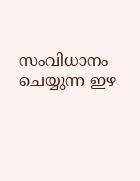സംവിധാനം ചെയ്യുന്ന ഇഴ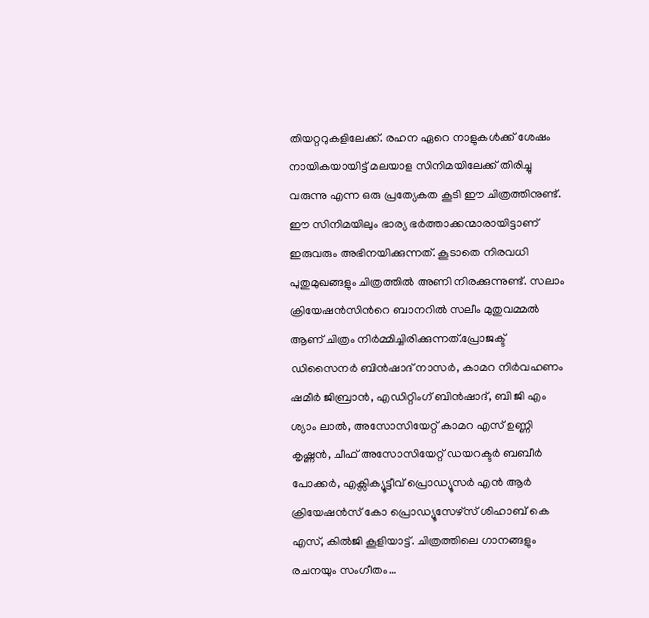തിയറ്ററുകളിലേക്ക്. രഹന ഏറെ നാളുകൾക്ക് ശേഷം നായികയായിട്ട് മലയാള സിനിമയിലേക്ക് തിരിച്ചു വരുന്നു എന്ന ഒരു പ്രത്യേകത കൂടി ഈ ചിത്രത്തിനുണ്ട്. ഈ സിനിമയിലും ഭാര്യ ഭർത്താക്കന്മാരായിട്ടാണ് ഇരുവരും അഭിനയിക്കുന്നത്. കൂടാതെ നിരവധി പുതുമുഖങ്ങളും ചിത്രത്തിൽ അണി നിരക്കുന്നുണ്ട്. സലാം ക്രിയേഷൻസിന്‍റെ ബാനറിൽ സലീം മുതുവമ്മൽ ആണ് ചിത്രം നിർമ്മിച്ചിരിക്കുന്നത്.പ്രോജക്ട് ഡിസൈനർ ബിൻഷാദ് നാസർ, കാമറ നിർവഹണം ഷമീർ ജിബ്രാൻ, എഡിറ്റിംഗ് ബിൻഷാദ്, ബി ജി എം ശ്യാം ലാൽ, അസോസിയേറ്റ് കാമറ എസ് ഉണ്ണി കൃഷ്ണൻ, ചീഫ് അസോസിയേറ്റ് ഡയറക്ടർ ബബീർ പോക്കർ, എക്സിക്യൂട്ടീവ് പ്രൊഡ്യൂസർ എൻ ആർ ക്രിയേഷൻസ് കോ പ്രൊഡ്യൂസേഴ്സ് ശിഹാബ് കെ എസ്, കിൽജി കൂളിയാട്ട്. ചിത്രത്തിലെ ഗാനങ്ങളും രചനയും സംഗീതം…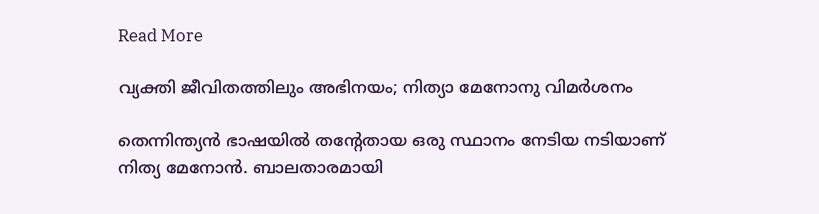Read More

വ്യക്തി ജീവിതത്തിലും അഭിനയം; നിത്യാ മേനോനു വിമര്‍ശനം

തെന്നിന്ത്യന്‍ ഭാഷയില്‍ തന്‍റേതായ ഒരു സ്ഥാനം നേടിയ നടിയാണ് നിത്യ മേനോന്‍. ബാലതാരമായി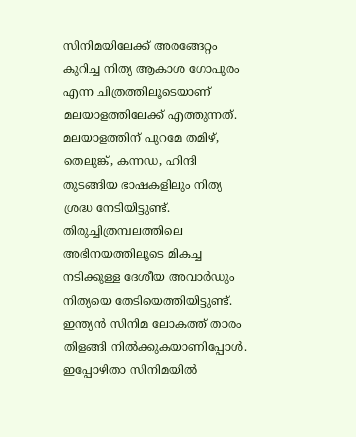സിനിമയിലേക്ക് അരങ്ങേറ്റം കുറിച്ച നിത്യ ആകാശ ഗോപുരം എന്ന ചിത്രത്തിലൂടെയാണ് മലയാളത്തിലേക്ക് എത്തുന്നത്. മലയാളത്തിന് പുറമേ തമിഴ്, തെലുങ്ക്, കന്നഡ, ഹിന്ദി തുടങ്ങിയ ഭാഷകളിലും നിത്യ ശ്രദ്ധ നേടിയിട്ടുണ്ട്. തിരുച്ചിത്രമ്പലത്തിലെ അഭിനയത്തിലൂടെ മികച്ച നടിക്കുള്ള ദേശീയ അവാര്‍ഡും നിത്യയെ തേടിയെത്തിയിട്ടുണ്ട്. ഇന്ത്യന്‍ സിനിമ ലോകത്ത് താരം തിളങ്ങി നില്‍ക്കുകയാണിപ്പോള്‍. ഇപ്പോഴിതാ സിനിമയില്‍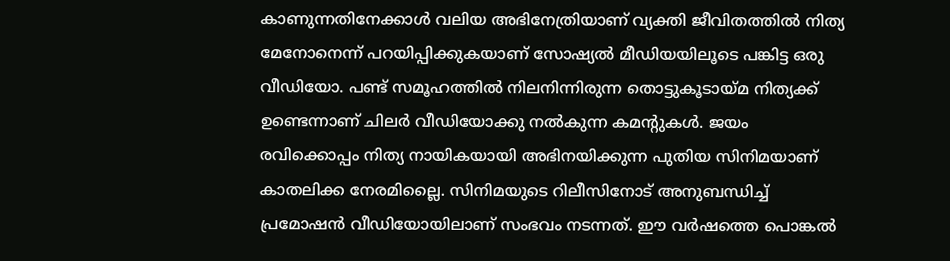കാണുന്നതിനേക്കാള്‍ വലിയ അഭിനേത്രിയാണ് വ്യക്തി ജീവിതത്തില്‍ നിത്യ മേനോനെന്ന് പറയിപ്പിക്കുകയാണ് സോഷ്യല്‍ മീഡിയയിലൂടെ പങ്കിട്ട ഒരു വീഡിയോ. പണ്ട് സമൂഹത്തില്‍ നിലനിന്നിരുന്ന തൊട്ടുകൂടായ്മ നിത്യക്ക് ഉണ്ടെന്നാണ് ചിലര്‍ വീഡിയോക്കു നല്‍കുന്ന കമന്‍റുകള്‍. ജയം രവിക്കൊപ്പം നിത്യ നായികയായി അഭിനയിക്കുന്ന പുതിയ സിനിമയാണ് കാതലിക്ക നേരമില്ലൈ. സിനിമയുടെ റിലീസിനോട് അനുബന്ധിച്ച്‌ പ്രമോഷന്‍ വീഡിയോയിലാണ് സംഭവം നടന്നത്. ഈ വര്‍ഷത്തെ പൊങ്കല്‍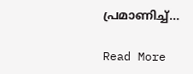പ്രമാണിച്ച്‌…

Read More